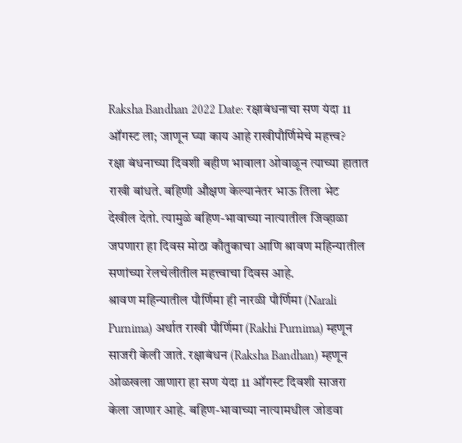Raksha Bandhan 2022 Date: रक्षाबंधनाचा सण यंदा 11 ऑगस्ट ला; जाणून घ्या काय आहे राखीपौर्णिमेचे महत्त्व?
रक्षा बंधनाच्या दिवशी बहीण भावाला ओवाळून त्याच्या हातात राखी बांधते. बहिणी औक्षण केल्यानंतर भाऊ तिला भेट देखील देतो. त्यामुळे बहिण-भावाच्या नात्यातील जिव्हाळा जपणारा हा दिवस मोठा कौतुकाचा आणि श्रावण महिन्यातील सणांच्या रेलचेलीतील महत्त्वाचा दिवस आहे.
श्रावण महिन्यातील पौर्णिमा ही नारळी पौर्णिमा (Narali Purnima) अर्थात राखी पौर्णिमा (Rakhi Purnima) म्हणून साजरी केली जाते. रक्षाबंधन (Raksha Bandhan) म्हणून ओळखला जाणारा हा सण यंदा 11 ऑगस्ट दिवशी साजरा केला जाणार आहे. बहिण-भावाच्या नात्यामधील जोडवा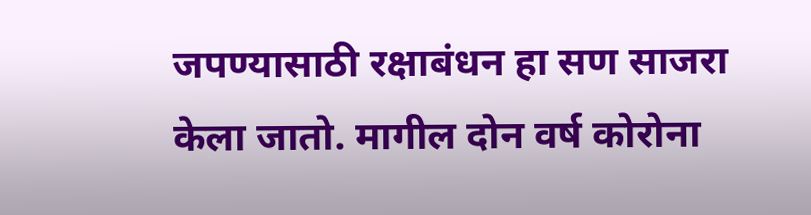जपण्यासाठी रक्षाबंधन हा सण साजरा केला जातो. मागील दोन वर्ष कोरोना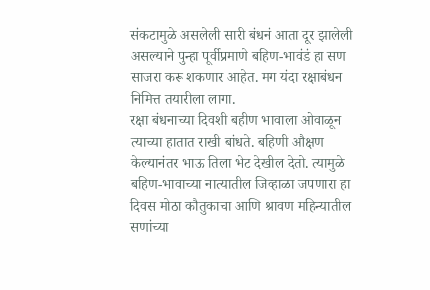संकटामुळे असलेली सारी बंधनं आता दूर झालेली असल्याने पुन्हा पूर्वीप्रमाणे बहिण-भावंडं हा सण साजरा करू शकणार आहेत. मग यंदा रक्षाबंधन निमित्त तयारीला लागा.
रक्षा बंधनाच्या दिवशी बहीण भावाला ओवाळून त्याच्या हातात राखी बांधते. बहिणी औक्षण केल्यानंतर भाऊ तिला भेट देखील देतो. त्यामुळे बहिण-भावाच्या नात्यातील जिव्हाळा जपणारा हा दिवस मोठा कौतुकाचा आणि श्रावण महिन्यातील सणांच्या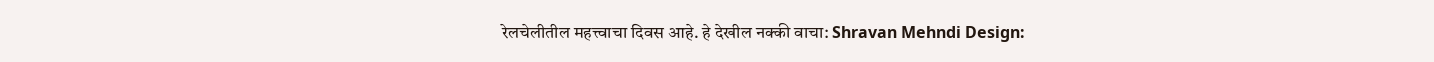रेलचेलीतील महत्त्वाचा दिवस आहे. हे देखील नक्की वाचा: Shravan Mehndi Design: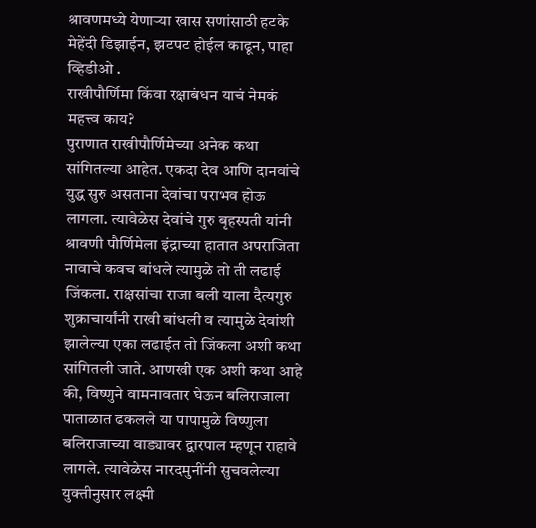श्रावणमध्ये येणाऱ्या खास सणांसाठी हटके मेहेंदी डिझाईन, झटपट होईल काढून, पाहा व्हिडीओ .
राखीपौर्णिमा किंवा रक्षाबंधन याचं नेमकं महत्त्व काय?
पुराणात राखीपौर्णिमेच्या अनेक कथा सांगितल्या आहेत. एकदा देव आणि दानवांचे युद्ध सुरु असताना देवांचा पराभव होऊ लागला. त्यावेळेस देवांचे गुरु बृहस्पती यांनी श्रावणी पौर्णिमेला इंद्राच्या हातात अपराजिता नावाचे कवच बांधले त्यामुळे तो ती लढाई जिंकला. राक्षसांचा राजा बली याला दैत्यगुरु शुक्राचार्यांनी राखी बांधली व त्यामुळे देवांशी झालेल्या एका लढाईत तो जिंकला अशी कथा सांगितली जाते. आणखी एक अशी कथा आहे की, विष्णुने वामनावतार घेऊन बलिराजाला पाताळात ढकलले या पापामुळे विष्णुला बलिराजाच्या वाड्यावर द्वारपाल म्हणून राहावे लागले. त्यावेळेस नारदमुनींनी सुचवलेल्या युक्तीनुसार लक्ष्मी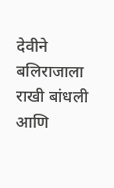देवीने बलिराजाला राखी बांधली आणि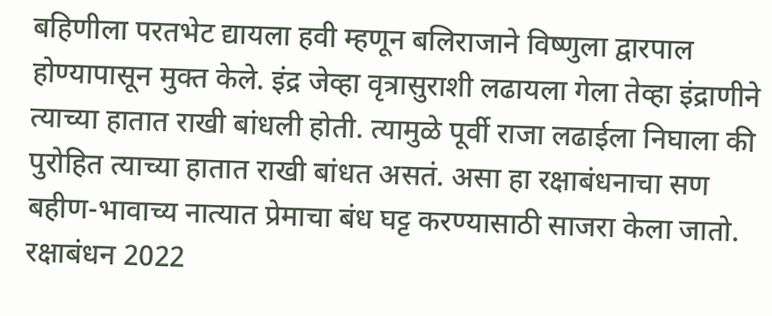बहिणीला परतभेट द्यायला हवी म्हणून बलिराजाने विष्णुला द्वारपाल होण्यापासून मुक्त केले. इंद्र जेव्हा वृत्रासुराशी लढायला गेला तेव्हा इंद्राणीने त्याच्या हातात राखी बांधली होती. त्यामुळे पूर्वी राजा लढाईला निघाला की पुरोहित त्याच्या हातात राखी बांधत असतं. असा हा रक्षाबंधनाचा सण बहीण-भावाच्य नात्यात प्रेमाचा बंध घट्ट करण्यासाठी साजरा केला जातो.
रक्षाबंधन 2022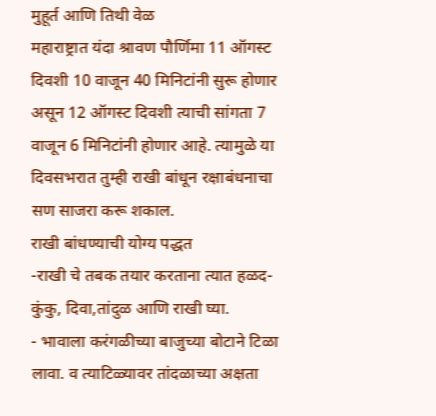मुहूर्त आणि तिथी वेळ
महाराष्ट्रात यंदा श्रावण पौर्णिमा 11 ऑगस्ट दिवशी 10 वाजून 40 मिनिटांनी सुरू होणार असून 12 ऑगस्ट दिवशी त्याची सांगता 7 वाजून 6 मिनिटांनी होणार आहे. त्यामुळे या दिवसभरात तुम्ही राखी बांधून रक्षाबंधनाचा सण साजरा करू शकाल.
राखी बांधण्याची योग्य पद्धत
-राखी चे तबक तयार करताना त्यात हळद-कुंकु, दिवा,तांदुळ आणि राखी घ्या.
- भावाला करंगळीच्या बाजुच्या बोटाने टिळा लावा. व त्याटिळ्यावर तांदळाच्या अक्षता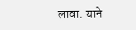लावा. याने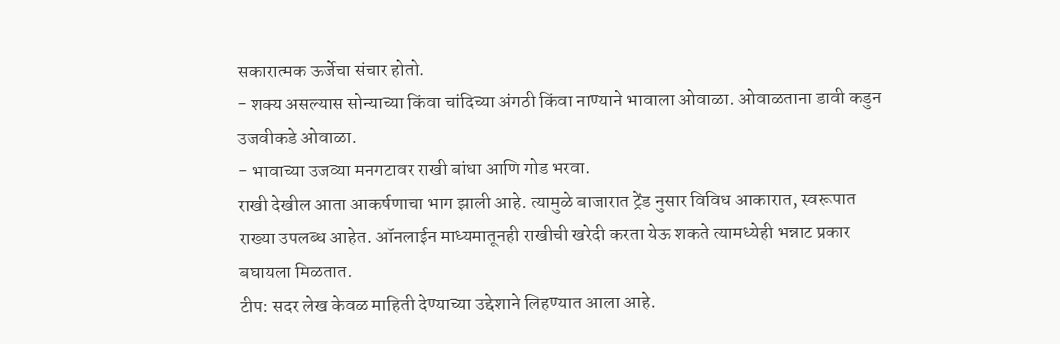सकारात्मक ऊर्जेचा संचार होतो.
- शक्य असल्यास सोन्याच्या किंवा चांदिच्या अंगठी किंवा नाण्याने भावाला ओवाळा. ओवाळताना डावी कडुन उजवीकडे ओवाळा.
- भावाच्या उजव्या मनगटावर राखी बांधा आणि गोड भरवा.
राखी देखील आता आकर्षणाचा भाग झाली आहे. त्यामुळे बाजारात ट्रेंड नुसार विविध आकारात, स्वरूपात राख्या उपलब्ध आहेत. ऑनलाईन माध्यमातूनही राखीची खरेदी करता येऊ शकते त्यामध्येही भन्नाट प्रकार बघायला मिळतात.
टीप: सदर लेख केवळ माहिती देण्याच्या उद्देशाने लिहण्यात आला आहे.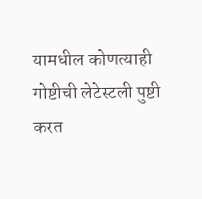यामधील कोणत्याही गोष्टीची लेटेस्टली पुष्टी करत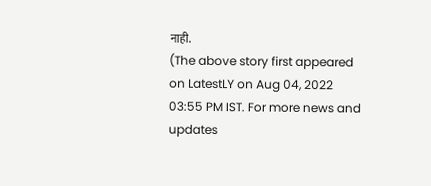नाही.
(The above story first appeared on LatestLY on Aug 04, 2022 03:55 PM IST. For more news and updates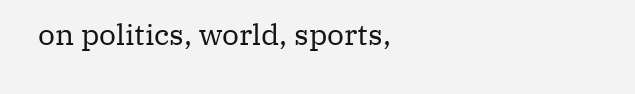on politics, world, sports,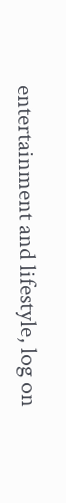entertainment and lifestyle, log on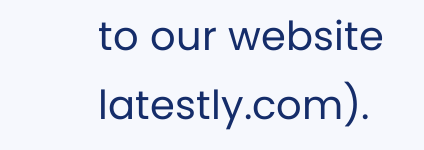to our website latestly.com).